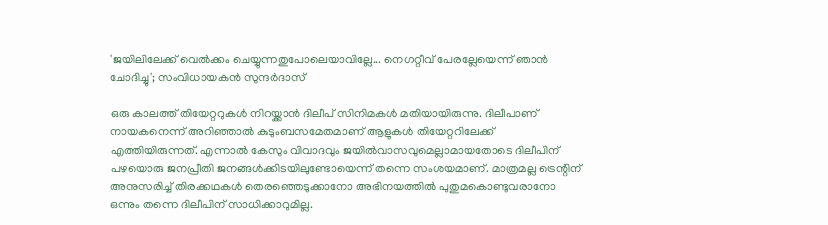'ജയിലിലേക്ക് വെൽക്കം ചെയ്യുന്നതുപോലെയാവില്ലേ... നെഗറ്റീവ് പേരല്ലേയെന്ന് ഞാൻ ചോദിച്ചു'; സംവിധായകൻ സുന്ദർദാസ്

ഒരു കാലത്ത് തിയേറ്ററുകൾ നിറയ്ക്കാൻ ദിലീപ് സിനിമകൾ മതിയായിരുന്നു. ദിലീപാണ് നായകനെന്ന് അറിഞ്ഞാൽ കുടുംബസമേതമാണ് ആളുകൾ തിയേറ്ററിലേക്ക് എത്തിയിരുന്നത്. എന്നാൽ കേസും വിവാദവും ജയിൽവാസവുമെല്ലാമായതോടെ ദിലീപിന് പഴയൊരു ജനപ്രീതി ജനങ്ങൾക്കിടയിലുണ്ടോയെന്ന് തന്നെ സംശയമാണ്. മാത്രമല്ല ട്രെന്റിന് അനുസരിച്ച് തിരക്കഥകൾ തെരഞ്ഞെടുക്കാനോ അഭിനയത്തിൽ പുതുമകൊണ്ടുവരാനോ ഒന്നും തന്നെ ദിലീപിന് സാധിക്കാറുമില്ല.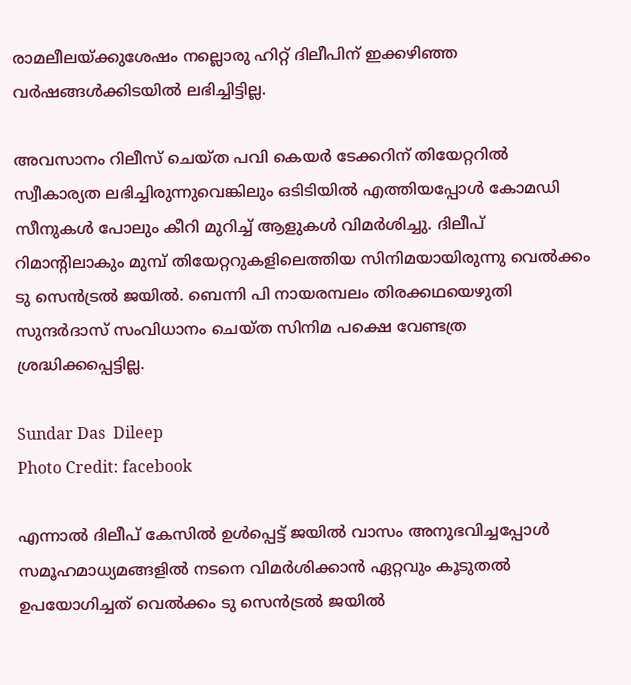രാമലീലയ്ക്കുശേഷം നല്ലൊരു ഹിറ്റ് ദിലീപിന് ഇക്കഴിഞ്ഞ വർഷങ്ങൾക്കിടയിൽ ലഭിച്ചിട്ടില്ല.

അവസാനം റിലീസ് ചെയ്ത പവി കെയർ ടേക്കറിന് തിയേറ്ററിൽ സ്വീകാര്യത ലഭിച്ചിരുന്നുവെങ്കിലും ഒടിടിയിൽ‌ എത്തിയപ്പോൾ കോമഡി സീനുകൾ പോലും കീറി മുറിച്ച് ആളുകൾ വിമർശിച്ചു. ദിലീപ് റിമാന്റിലാകും മുമ്പ് തിയേറ്ററുകളിലെത്തിയ സിനിമയായിരുന്നു വെൽക്കം ടു സെൻട്രൽ ജയിൽ. ബെന്നി പി നായരമ്പലം തിരക്കഥയെഴുതി സുന്ദർദാസ് സംവിധാനം ചെയ്ത സിനിമ പക്ഷെ വേണ്ടത്ര ശ്രദ്ധിക്കപ്പെട്ടില്ല.

Sundar Das  Dileep
Photo Credit: facebook

എന്നാൽ ദിലീപ് കേസിൽ ഉൾപ്പെട്ട് ജയിൽ വാസം അനുഭവിച്ചപ്പോൾ സമൂഹമാധ്യമങ്ങളിൽ നടനെ വിമർശിക്കാൻ ഏറ്റവും കൂടുതൽ ഉപയോഗിച്ചത് വെൽക്കം ടു സെൻട്രൽ ജയിൽ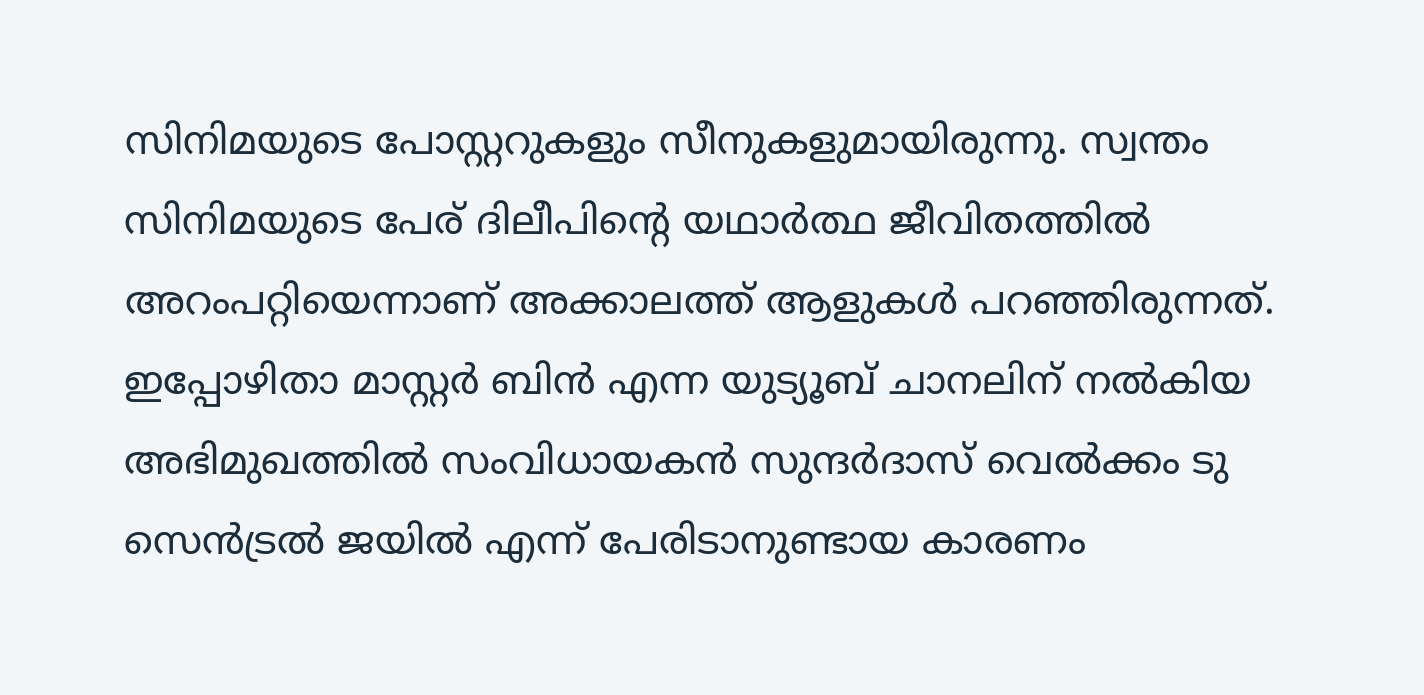സിനിമയുടെ പോസ്റ്ററുകളും സീനുകളുമായിരുന്നു. സ്വന്തം സിനിമയുടെ പേര് ദിലീപിന്റെ യഥാർത്ഥ ജീവിതത്തിൽ അറംപറ്റിയെന്നാണ് അക്കാലത്ത് ആളുകൾ പറഞ്ഞിരുന്നത്. ഇപ്പോഴിതാ മാസ്റ്റർ ബിൻ എന്ന യുട്യൂബ് ചാനലിന് നൽകിയ അഭിമുഖത്തിൽ സംവിധായകൻ സുന്ദർദാസ് വെൽക്കം ടു സെൻട്രൽ ജയിൽ എന്ന് പേരിടാനുണ്ടായ കാരണം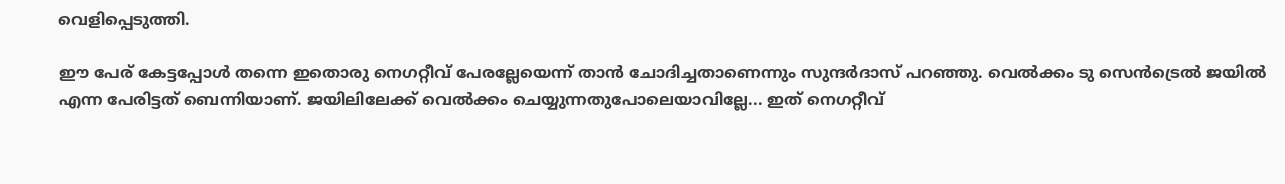വെളിപ്പെടുത്തി.

ഈ പേര് കേട്ടപ്പോൾ തന്നെ ഇതൊരു നെഗറ്റീവ് പേരല്ലേയെന്ന് താൻ ചോദിച്ചതാണെന്നും സുന്ദർദാസ് പറഞ്ഞു. വെൽക്കം ടു സെൻട്രെൽ ജയിൽ എന്ന പേരിട്ടത് ബെന്നിയാണ്. ജയിലിലേക്ക് വെൽക്കം ചെയ്യുന്നതുപോലെയാവില്ലേ... ഇത് നെഗറ്റീവ്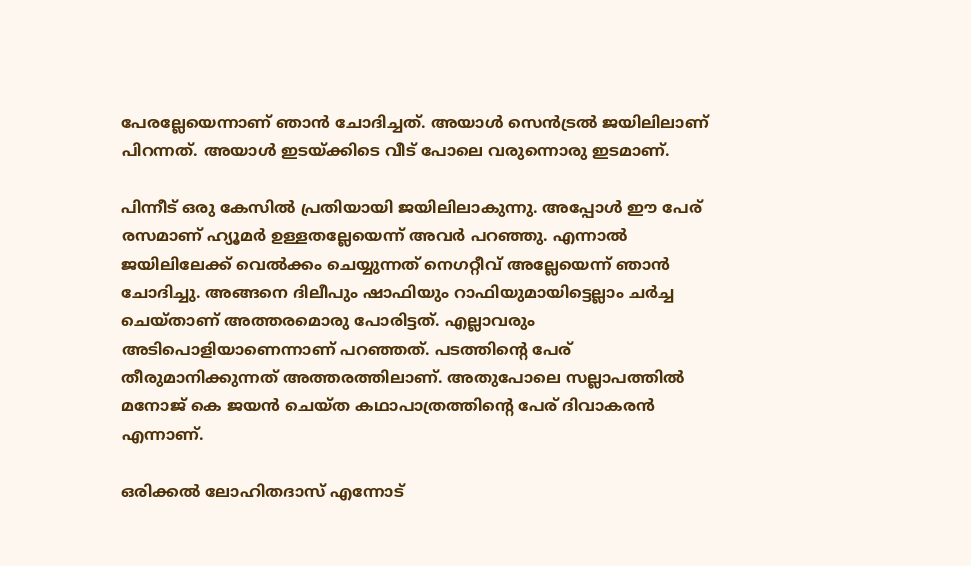പേരല്ലേയെന്നാണ് ഞാൻ ചോദിച്ചത്. അയാൾ സെൻട്രൽ ജയിലിലാണ് പിറന്നത്. അയാൾ ഇടയ്ക്കിടെ വീട് പോലെ വരുന്നൊരു ഇടമാണ്.

പിന്നീട് ഒരു കേസിൽ പ്രതിയായി ജയിലിലാകുന്നു. അപ്പോൾ ഈ പേര് രസമാണ് ഹ്യൂമർ ഉള്ളതല്ലേയെന്ന് അവർ പറഞ്ഞു. എന്നാൽ ജയിലിലേക്ക് വെൽക്കം ചെയ്യുന്നത് നെഗറ്റീവ് അല്ലേയെന്ന് ഞാൻ ചോദിച്ചു. അങ്ങനെ ദിലീപും ഷാഫിയും റാഫിയുമായിട്ടെല്ലാം ചർച്ച ചെയ്താണ് അത്തരമൊരു പോരിട്ടത്. എല്ലാവരും അടിപൊളിയാണെന്നാണ് പറഞ്ഞത്. പടത്തിന്റെ പേര് തീരുമാനിക്കുന്നത് അത്തരത്തിലാണ്. അതുപോലെ സല്ലാപത്തിൽ മനോജ് കെ ജയൻ ചെയ്ത കഥാപാത്രത്തിന്റെ പേര് ദിവാകരൻ എന്നാണ്.

ഒരിക്കൽ ലോഹിതദാസ് എന്നോട്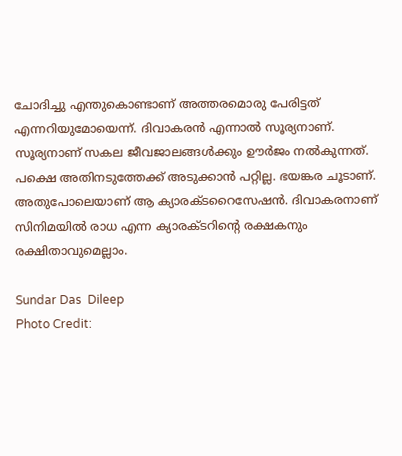ചോദിച്ചു എന്തുകൊണ്ടാണ് അത്തരമൊരു പേരിട്ടത് എന്നറിയുമോയെന്ന്. ദിവാകരൻ എന്നാൽ സൂര്യനാണ്. സൂര്യനാണ് സകല ജീവജാലങ്ങൾക്കും ഊർജം നൽകുന്നത്. പക്ഷെ അതിനടുത്തേക്ക് അടുക്കാൻ പറ്റില്ല. ഭയങ്കര ചൂടാണ്. അതുപോലെയാണ് ആ ക്യാരക്ടറൈസേഷൻ. ദിവാകരനാണ് സിനിമയിൽ രാധ എന്ന ക്യാരക്ടറിന്റെ രക്ഷകനും രക്ഷിതാവുമെല്ലാം.

Sundar Das  Dileep
Photo Credit: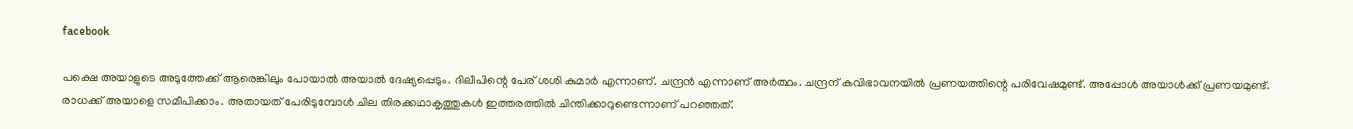facebook

പക്ഷെ അയാളുടെ അടുത്തേക്ക് ആരെങ്കിലും പോയാൽ അയാൽ ദേഷ്യപ്പെടും. ദിലീപിന്റെ പേര് ശശി കുമാർ എന്നാണ്. ചന്ദ്രൻ എന്നാണ് അർത്ഥം. ചന്ദ്രന് കവിഭാവനയിൽ പ്രണയത്തിന്റെ പരിവേഷമുണ്ട്. അപ്പോൾ അയാൾക്ക് പ്രണയമുണ്ട്. രാധക്ക് അയാളെ സമീപിക്കാം. അതായത് പേരിടുമ്പോൾ ചില തിരക്കഥാകൃത്തുകൾ ഇത്തരത്തിൽ ചിന്തിക്കാറുണ്ടെന്നാണ് പറഞ്ഞത്.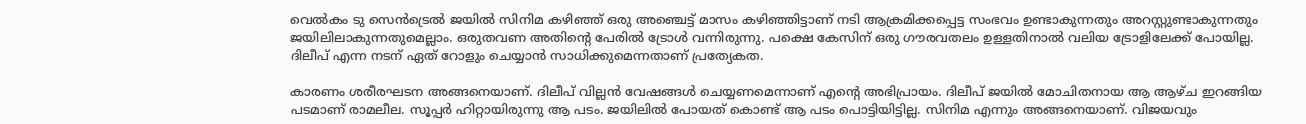വെൽകം ടു സെൻട്രെൽ ജയിൽ സിനിമ കഴിഞ്ഞ് ഒരു അഞ്ചെട്ട് മാസം കഴിഞ്ഞിട്ടാണ് നടി ആക്രമിക്കപ്പെട്ട സംഭവം ഉണ്ടാകുന്നതും അറസ്റ്റുണ്ടാകുന്നതും ജയിലിലാകുന്നതുമെല്ലാം. ഒരുതവണ അതിന്റെ പേരിൽ ട്രോൾ വന്നിരുന്നു. പക്ഷെ കേസിന് ഒരു ഗൗരവതലം ഉള്ളതിനാൽ വലിയ ട്രോളിലേക്ക് പോയില്ല. ദിലീപ് എന്ന നടന് ഏത് റോളും ചെയ്യാൻ സാധിക്കുമെന്നതാണ് പ്രത്യേകത.

കാരണം ശരീരഘടന അങ്ങനെയാണ്. ദിലീപ് വില്ലൻ വേഷങ്ങൾ ചെയ്യണമെന്നാണ് എന്റെ അഭിപ്രായം. ദിലീപ് ജയിൽ മോചിതനായ ആ ആഴ്ച ഇറങ്ങിയ പടമാണ് രാമലീല. സൂപ്പർ ഹിറ്റായിരുന്നു ആ പടം. ജയിലിൽ പോയത് കൊണ്ട് ആ പടം പൊട്ടിയിട്ടില്ല. സിനിമ എന്നും അങ്ങനെയാണ്. വിജയവും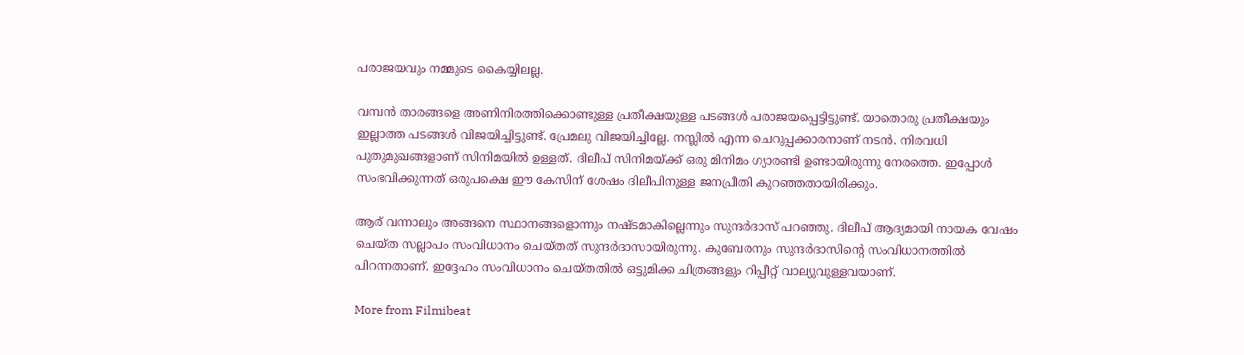പരാജയവും നമ്മുടെ കൈയ്യിലല്ല.

വമ്പൻ താരങ്ങളെ അണിനിരത്തിക്കൊണ്ടുള്ള പ്രതീക്ഷയുള്ള പടങ്ങൾ പരാജയപ്പെട്ടിട്ടുണ്ട്. യാതൊരു പ്രതീക്ഷയും ഇല്ലാത്ത പടങ്ങൾ വിജയിച്ചിട്ടുണ്ട്. പ്രേമലു വിജയിച്ചില്ലേ. നസ്ലിൽ എന്ന ചെറുപ്പക്കാരനാണ് നടൻ. നിരവധി പുതുമുഖങ്ങളാണ് സിനിമയിൽ ഉള്ളത്. ദിലീപ് സിനിമയ്ക്ക് ഒരു മിനിമം ഗ്യാരണ്ടി ഉണ്ടായിരുന്നു നേരത്തെ. ഇപ്പോൾ സംഭവിക്കുന്നത് ഒരുപക്ഷെ ഈ കേസിന് ശേഷം ദിലീപിനുള്ള ജനപ്രീതി കുറഞ്ഞതായിരിക്കും.

ആര് വന്നാലും അങ്ങനെ സ്ഥാനങ്ങളൊന്നും നഷ്ടമാകില്ലെന്നും സുന്ദർദാസ് പറഞ്ഞു. ദിലീപ് ആദ്യമായി നായക വേഷം ചെയ്ത സല്ലാപം സംവിധാനം ചെയ്തത് സുന്ദർദാസായിരുന്നു. കുബേരനും സുന്ദർദാസിന്റെ സംവിധാനത്തിൽ പിറന്നതാണ്. ഇദ്ദേഹം സംവിധാനം ചെയ്തതിൽ ഒട്ടുമിക്ക ചിത്രങ്ങളും റിപ്പീറ്റ് വാല്യുവുള്ളവയാണ്.

More from Filmibeat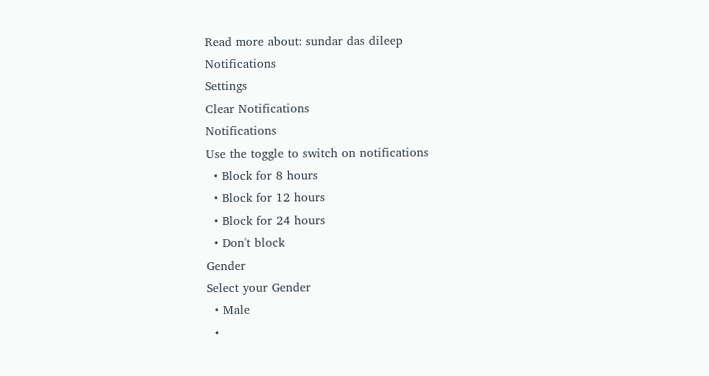Read more about: sundar das dileep
Notifications
Settings
Clear Notifications
Notifications
Use the toggle to switch on notifications
  • Block for 8 hours
  • Block for 12 hours
  • Block for 24 hours
  • Don't block
Gender
Select your Gender
  • Male
  •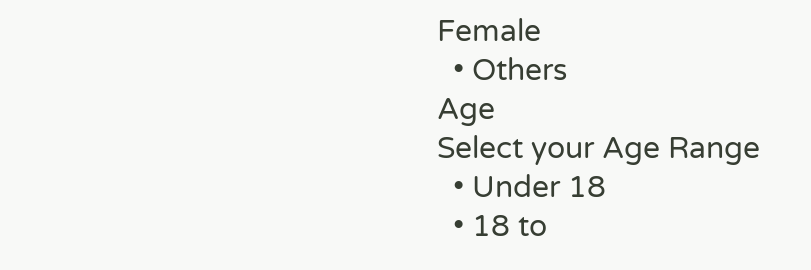Female
  • Others
Age
Select your Age Range
  • Under 18
  • 18 to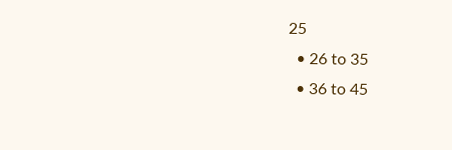25
  • 26 to 35
  • 36 to 45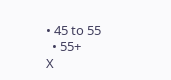• 45 to 55
  • 55+
X